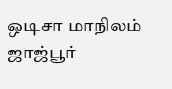ஒடிசா மாநிலம் ஜாஜ்பூர்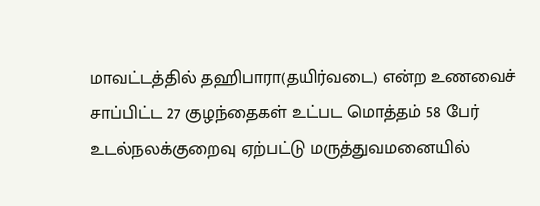மாவட்டத்தில் தஹிபாரா(தயிர்வடை) என்ற உணவைச் சாப்பிட்ட 27 குழந்தைகள் உட்பட மொத்தம் 58 பேர் உடல்நலக்குறைவு ஏற்பட்டு மருத்துவமனையில்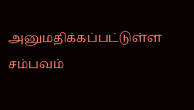அனுமதிக்கப்பட்டுள்ள சம்பவம்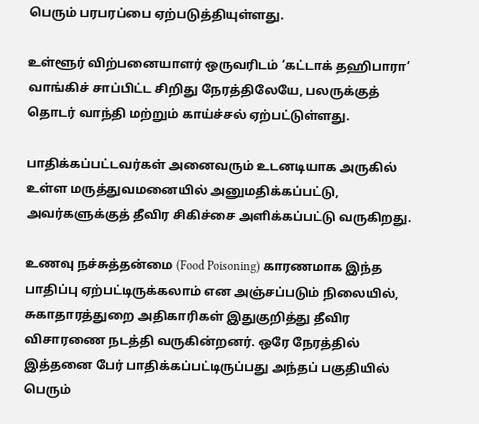பெரும் பரபரப்பை ஏற்படுத்தியுள்ளது.

உள்ளூர் விற்பனையாளர் ஒருவரிடம் ‘கட்டாக் தஹிபாரா’ வாங்கிச் சாப்பிட்ட சிறிது நேரத்திலேயே, பலருக்குத் தொடர் வாந்தி மற்றும் காய்ச்சல் ஏற்பட்டுள்ளது.

பாதிக்கப்பட்டவர்கள் அனைவரும் உடனடியாக அருகில் உள்ள மருத்துவமனையில் அனுமதிக்கப்பட்டு, அவர்களுக்குத் தீவிர சிகிச்சை அளிக்கப்பட்டு வருகிறது.

உணவு நச்சுத்தன்மை (Food Poisoning) காரணமாக இந்த பாதிப்பு ஏற்பட்டிருக்கலாம் என அஞ்சப்படும் நிலையில், சுகாதாரத்துறை அதிகாரிகள் இதுகுறித்து தீவிர விசாரணை நடத்தி வருகின்றனர். ஒரே நேரத்தில் இத்தனை பேர் பாதிக்கப்பட்டிருப்பது அந்தப் பகுதியில் பெரும்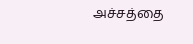அச்சத்தை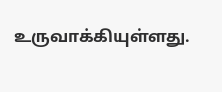உருவாக்கியுள்ளது.